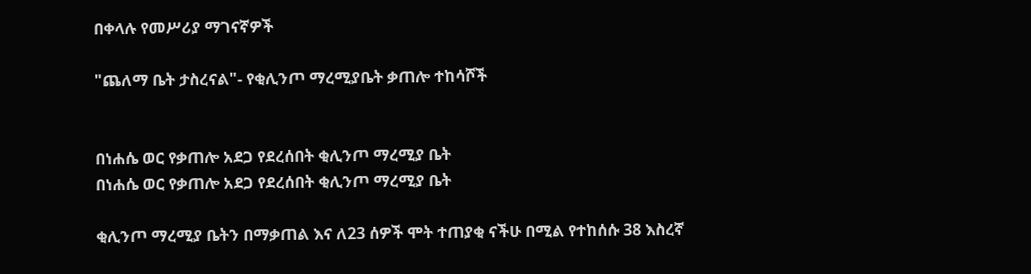በቀላሉ የመሥሪያ ማገናኛዎች

"ጨለማ ቤት ታስረናል"- የቂሊንጦ ማረሚያቤት ቃጠሎ ተከሳሾች


በነሐሴ ወር የቃጠሎ አደጋ የደረሰበት ቂሊንጦ ማረሚያ ቤት
በነሐሴ ወር የቃጠሎ አደጋ የደረሰበት ቂሊንጦ ማረሚያ ቤት

ቂሊንጦ ማረሚያ ቤትን በማቃጠል እና ለ23 ሰዎች ሞት ተጠያቂ ናችሁ በሚል የተከሰሱ 38 እስረኛ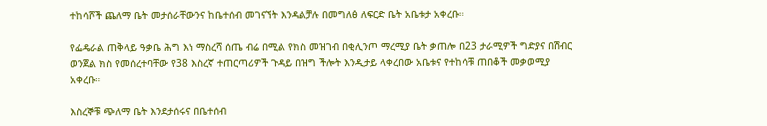ተከሳሾች ጨለማ ቤት መታሰራቸውንና ከቤተሰብ መገናኘት እንዳልቻሉ በመግለፅ ለፍርድ ቤት አቤቱታ አቀረቡ።

የፌዴራል ጠቅላይ ዓቃቤ ሕግ እነ ማስረሻ ሰጤ ብሬ በሚል የክስ መዝገብ በቂሊንጦ ማረሚያ ቤት ቃጠሎ በ23 ታራሚዎች ግድያና በሽብር ወንጀል ክስ የመሰረተባቸው የ38 እስረኛ ተጠርጣሪዎች ጉዳይ በዝግ ችሎት እንዲታይ ላቀረበው አቤቱና የተከሳቹ ጠበቆች መቃወሚያ አቀረቡ።

እስረኞቹ ጭለማ ቤት እንደታሰሩና በቤተሰብ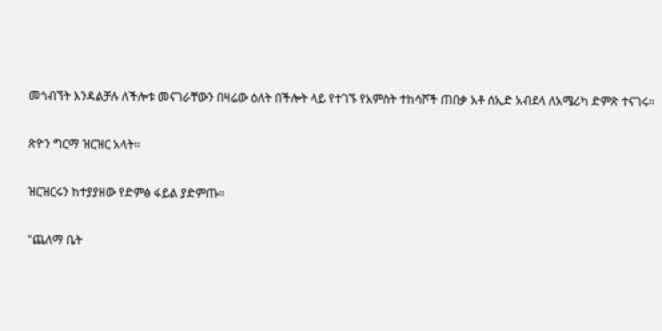መጎብኘት እንዳልቻሉ ለችሎቱ መናገራቸውን በዛሬው ዕለት በችሎት ላይ የተገኙ የአምስት ተከሳሾች ጠበቃ አቶ ሰኢድ አብደላ ለአሜሪካ ድምጽ ተናገሩ።

ጽዮን ግርማ ዝርዝር አላት።

ዝርዝርሩን ከተያያዘው የድምፅ ፋይል ያድምጡ።

"ጨለማ ቤት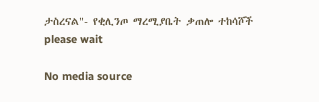ታስረናል"- የቂሊንጦ ማረሚያቤት ቃጠሎ ተከሳሾች
please wait

No media source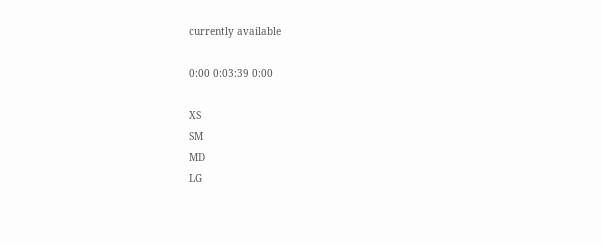currently available

0:00 0:03:39 0:00

XS
SM
MD
LG